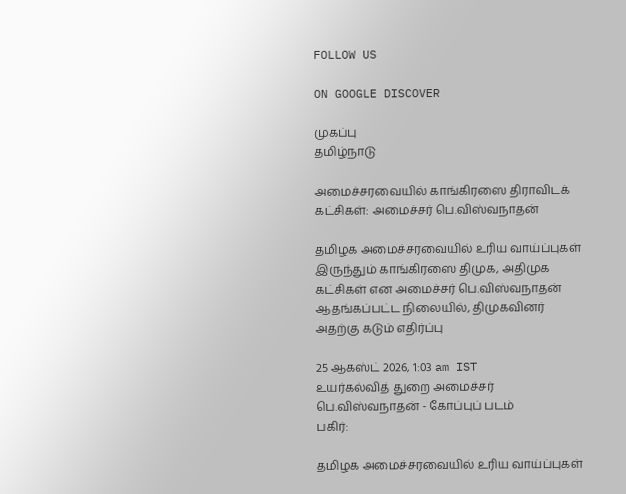FOLLOW US

ON GOOGLE DISCOVER

முகப்பு
தமிழ்நாடு

அமைச்சரவையில் காங்கிரஸை திராவிடக் கட்சிகள்: அமைச்சர் பெ.விஸ்வநாதன்

தமிழக அமைச்சரவையில் உரிய வாய்ப்புகள் இருந்தும் காங்கிரஸை திமுக, அதிமுக கட்சிகள் என அமைச்சர் பெ.விஸ்வநாதன் ஆதங்கப்பட்ட நிலையில், திமுகவினர் அதற்கு கடும் எதிர்ப்பு

25 ஆகஸ்ட் 2026, 1:03 am IST
உயர்கல்வித் துறை அமைச்சர் பெ.விஸ்வநாதன் - கோப்புப் படம்
பகிர்:

தமிழக அமைச்சரவையில் உரிய வாய்ப்புகள்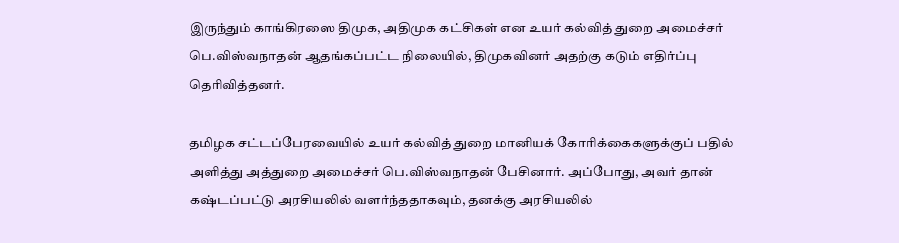இருந்தும் காங்கிரஸை திமுக, அதிமுக கட்சிகள் என உயர் கல்வித் துறை அமைச்சர் பெ.விஸ்வநாதன் ஆதங்கப்பட்ட நிலையில், திமுகவினர் அதற்கு கடும் எதிர்ப்பு தெரிவித்தனர்.

தமிழக சட்டப்பேரவையில் உயர் கல்வித் துறை மானியக் கோரிக்கைகளுக்குப் பதில் அளித்து அத்துறை அமைச்சர் பெ.விஸ்வநாதன் பேசினார். அப்போது, அவர் தான் கஷ்டப்பட்டு அரசியலில் வளர்ந்ததாகவும், தனக்கு அரசியலில்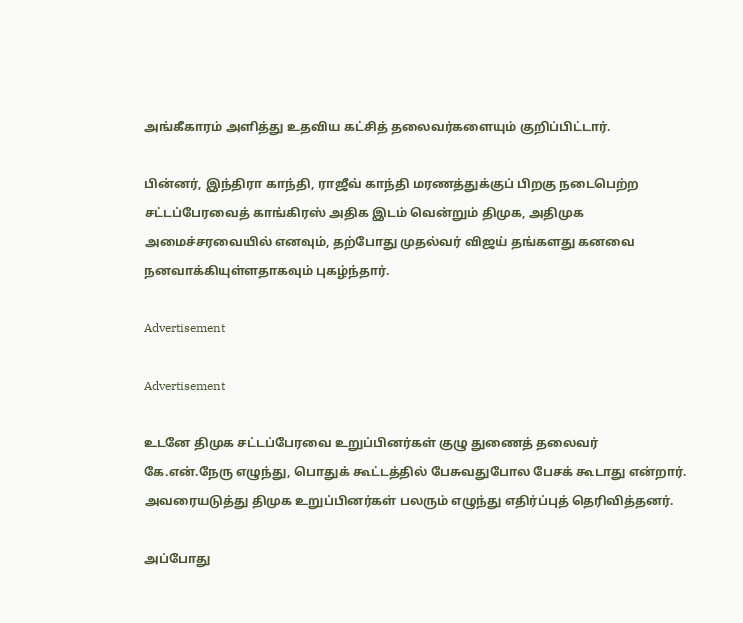அங்கீகாரம் அளித்து உதவிய கட்சித் தலைவர்களையும் குறிப்பிட்டார்.

பின்னர், இந்திரா காந்தி, ராஜீவ் காந்தி மரணத்துக்குப் பிறகு நடைபெற்ற சட்டப்பேரவைத் காங்கிரஸ் அதிக இடம் வென்றும் திமுக, அதிமுக அமைச்சரவையில் எனவும், தற்போது முதல்வர் விஜய் தங்களது கனவை நனவாக்கியுள்ளதாகவும் புகழ்ந்தார்.

Advertisement

Advertisement

உடனே திமுக சட்டப்பேரவை உறுப்பினர்கள் குழு துணைத் தலைவர் கே.என்.நேரு எழுந்து, பொதுக் கூட்டத்தில் பேசுவதுபோல பேசக் கூடாது என்றார். அவரையடுத்து திமுக உறுப்பினர்கள் பலரும் எழுந்து எதிர்ப்புத் தெரிவித்தனர்.

அப்போது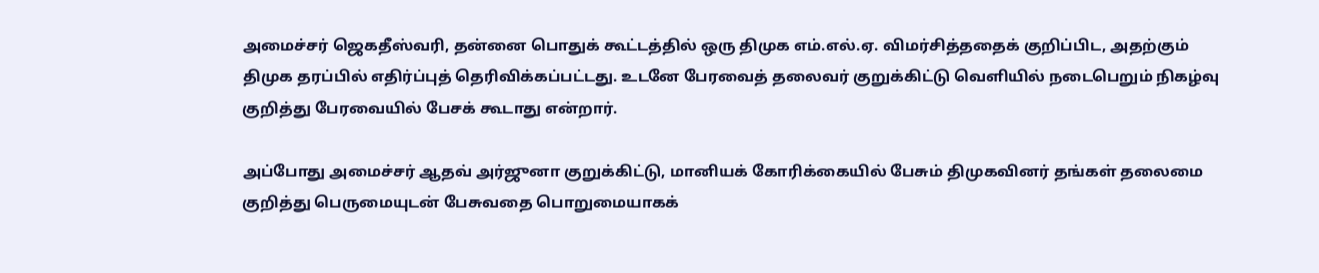அமைச்சர் ஜெகதீஸ்வரி, தன்னை பொதுக் கூட்டத்தில் ஒரு திமுக எம்.எல்.ஏ. விமர்சித்ததைக் குறிப்பிட, அதற்கும் திமுக தரப்பில் எதிர்ப்புத் தெரிவிக்கப்பட்டது. உடனே பேரவைத் தலைவர் குறுக்கிட்டு வெளியில் நடைபெறும் நிகழ்வு குறித்து பேரவையில் பேசக் கூடாது என்றார்.

அப்போது அமைச்சர் ஆதவ் அர்ஜுனா குறுக்கிட்டு, மானியக் கோரிக்கையில் பேசும் திமுகவினர் தங்கள் தலைமை குறித்து பெருமையுடன் பேசுவதை பொறுமையாகக்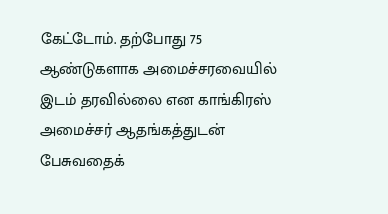கேட்டோம். தற்போது 75 ஆண்டுகளாக அமைச்சரவையில் இடம் தரவில்லை என காங்கிரஸ் அமைச்சர் ஆதங்கத்துடன் பேசுவதைக்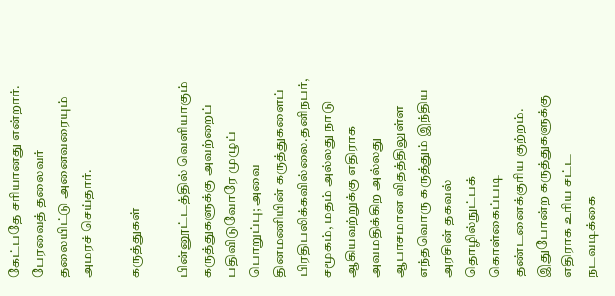கேட்பதே சரியானது என்றார். பேரவைத் தலைவர் தலையிட்டு அனைவரையும் அமரச் செய்தார்.

கருத்துகள்

பின்னூட்டத்தில் வெளியாகும் கருத்துகளுக்கு அவற்றைப் பதிவிடுவோரே முழுப் பொறுப்பு; அவை தினமணியின் கருத்துகளைப் பிரதிபலிக்கவில்லை.தனிநபர், சமூகம், மதம் அல்லது நாடு ஆகியவற்றுக்கு எதிராக அவமதிக்கிற அல்லது ஆபாசமான விதத்திலுள்ள எந்தவொரு கருத்தும் இந்திய அரசின் தகவல் தொழில்நுட்பக் கொள்கைப்படி தண்டனைக்குரிய குற்றம். இதுபோன்ற கருத்துகளுக்கு எதிராக உரிய சட்ட நடவடிக்கை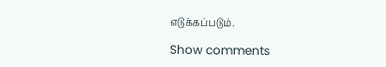எடுக்கப்படும்.

Show comments